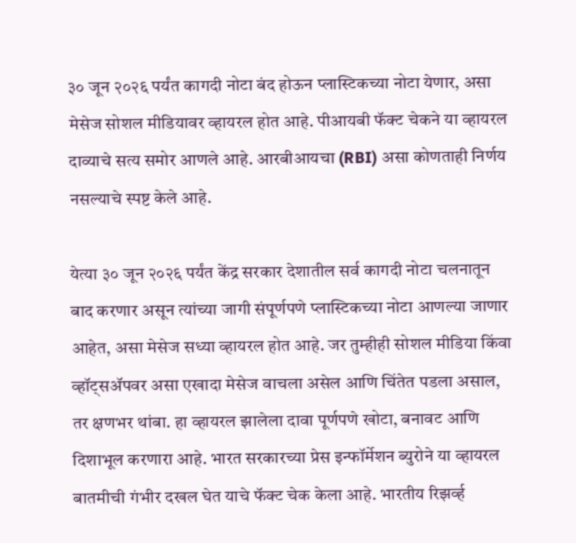३० जून २०२६ पर्यंत कागदी नोटा बंद होऊन प्लास्टिकच्या नोटा येणार, असा मेसेज सोशल मीडियावर व्हायरल होत आहे. पीआयबी फॅक्ट चेकने या व्हायरल दाव्याचे सत्य समोर आणले आहे. आरबीआयचा (RBI) असा कोणताही निर्णय नसल्याचे स्पष्ट केले आहे.

येत्या ३० जून २०२६ पर्यंत केंद्र सरकार देशातील सर्व कागदी नोटा चलनातून बाद करणार असून त्यांच्या जागी संपूर्णपणे प्लास्टिकच्या नोटा आणल्या जाणार आहेत, असा मेसेज सध्या व्हायरल होत आहे. जर तुम्हीही सोशल मीडिया किंवा व्हॉट्सॲपवर असा एखादा मेसेज वाचला असेल आणि चिंतेत पडला असाल, तर क्षणभर थांबा. हा व्हायरल झालेला दावा पूर्णपणे खोटा, बनावट आणि दिशाभूल करणारा आहे. भारत सरकारच्या प्रेस इन्फॉर्मेशन ब्युरोने या व्हायरल बातमीची गंभीर दखल घेत याचे फॅक्ट चेक केला आहे. भारतीय रिझर्व्ह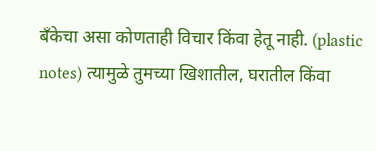बँकेचा असा कोणताही विचार किंवा हेतू नाही. (plastic notes) त्यामुळे तुमच्या खिशातील, घरातील किंवा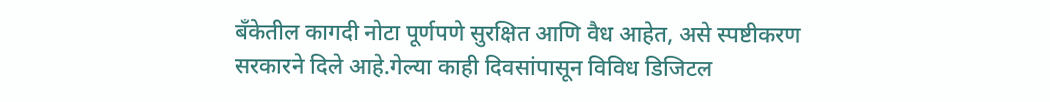बँकेतील कागदी नोटा पूर्णपणे सुरक्षित आणि वैध आहेत, असे स्पष्टीकरण सरकारने दिले आहे.गेल्या काही दिवसांपासून विविध डिजिटल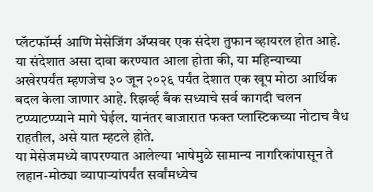प्लॅटफॉर्म्स आणि मेसेजिंग ॲप्सवर एक संदेश तुफान व्हायरल होत आहे. या संदेशात असा दावा करण्यात आला होता की, या महिन्याच्या अखेरपर्यंत म्हणजेच ३० जून २०२६ पर्यंत देशात एक खूप मोठा आर्थिक बदल केला जाणार आहे. रिझर्व्ह बँक सध्याचे सर्व कागदी चलन टप्प्याटप्प्याने मागे घेईल. यानंतर बाजारात फक्त प्लास्टिकच्या नोटाच वैध राहतील, असे यात म्हटले होते.
या मेसेजमध्ये वापरण्यात आलेल्या भाषेमुळे सामान्य नागरिकांपासून ते लहान-मोठ्या व्यापाऱ्यांपर्यंत सर्वांमध्येच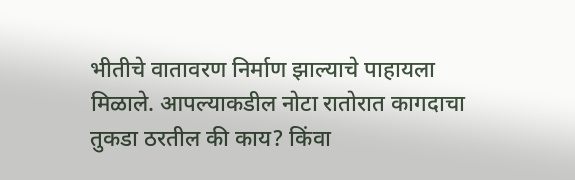भीतीचे वातावरण निर्माण झाल्याचे पाहायला मिळाले. आपल्याकडील नोटा रातोरात कागदाचा तुकडा ठरतील की काय? किंवा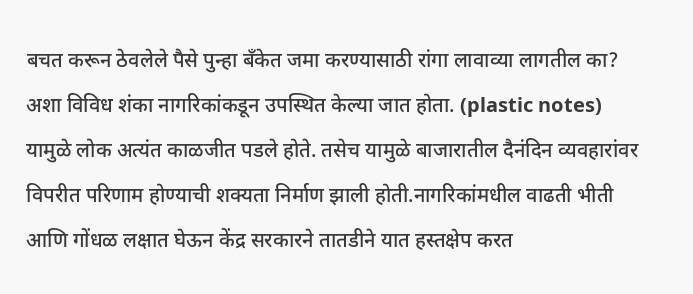बचत करून ठेवलेले पैसे पुन्हा बँकेत जमा करण्यासाठी रांगा लावाव्या लागतील का? अशा विविध शंका नागरिकांकडून उपस्थित केल्या जात होता. (plastic notes) यामुळे लोक अत्यंत काळजीत पडले होते. तसेच यामुळे बाजारातील दैनंदिन व्यवहारांवर विपरीत परिणाम होण्याची शक्यता निर्माण झाली होती.नागरिकांमधील वाढती भीती आणि गोंधळ लक्षात घेऊन केंद्र सरकारने तातडीने यात हस्तक्षेप करत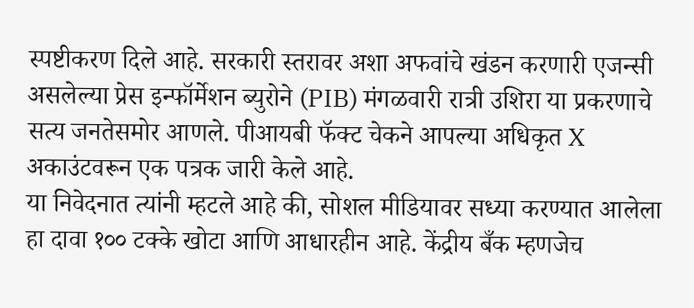स्पष्टीकरण दिले आहे. सरकारी स्तरावर अशा अफवांचे खंडन करणारी एजन्सी असलेल्या प्रेस इन्फॉर्मेशन ब्युरोने (PIB) मंगळवारी रात्री उशिरा या प्रकरणाचे सत्य जनतेसमोर आणले. पीआयबी फॅक्ट चेकने आपल्या अधिकृत X अकाउंटवरून एक पत्रक जारी केले आहे.
या निवेदनात त्यांनी म्हटले आहे की, सोशल मीडियावर सध्या करण्यात आलेला हा दावा १०० टक्के खोटा आणि आधारहीन आहे. केंद्रीय बँक म्हणजेच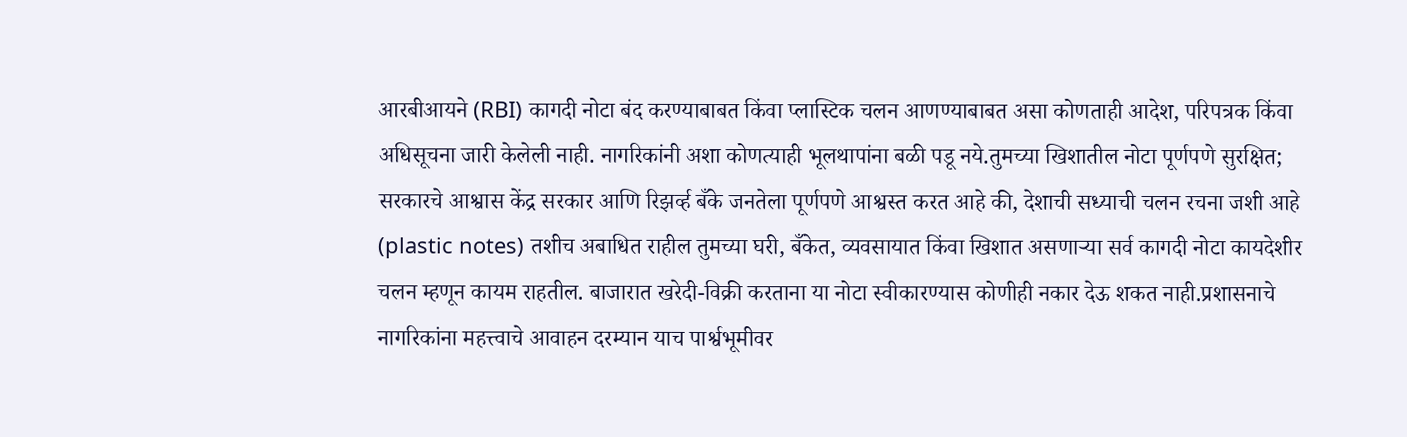आरबीआयने (RBI) कागदी नोटा बंद करण्याबाबत किंवा प्लास्टिक चलन आणण्याबाबत असा कोणताही आदेश, परिपत्रक किंवा अधिसूचना जारी केलेली नाही. नागरिकांनी अशा कोणत्याही भूलथापांना बळी पडू नये.तुमच्या खिशातील नोटा पूर्णपणे सुरक्षित; सरकारचे आश्वास केंद्र सरकार आणि रिझर्व्ह बँके जनतेला पूर्णपणे आश्वस्त करत आहे की, देशाची सध्याची चलन रचना जशी आहे (plastic notes) तशीच अबाधित राहील तुमच्या घरी, बँकेत, व्यवसायात किंवा खिशात असणाऱ्या सर्व कागदी नोटा कायदेशीर चलन म्हणून कायम राहतील. बाजारात खरेदी-विक्री करताना या नोटा स्वीकारण्यास कोणीही नकार देऊ शकत नाही.प्रशासनाचे नागरिकांना महत्त्वाचे आवाहन दरम्यान याच पार्श्वभूमीवर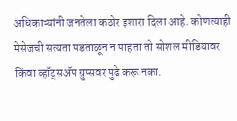अधिकाऱ्यांनी जनतेला कठोर इशारा दिला आहे. कोणत्याही मेसेजची सत्यता पडताळून न पाहता तो सोशल मीडियावर किंवा व्हॉट्सॲप ग्रुप्सवर पुढे करू नका.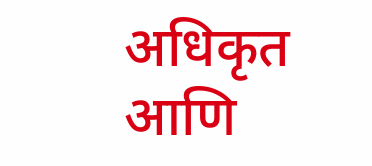अधिकृत आणि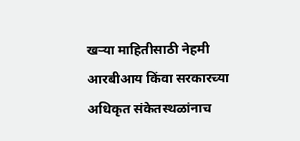खऱ्या माहितीसाठी नेहमी आरबीआय किंवा सरकारच्या अधिकृत संकेतस्थळांनाच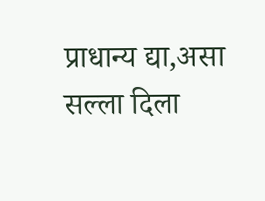प्राधान्य द्या,असा सल्ला दिला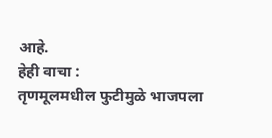आहे.
हेही वाचा :
तृणमूलमधील फुटीमुळे भाजपला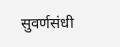सुवर्णसंधी